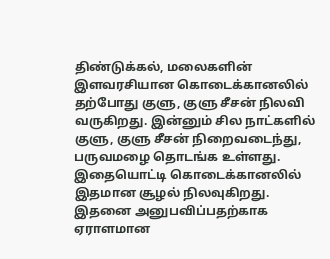திண்டுக்கல், மலைகளின் இளவரசியான கொடைக்கானலில் தற்போது குளு, குளு சீசன் நிலவி வருகிறது. இன்னும் சில நாட்களில் குளு, குளு சீசன் நிறைவடைந்து, பருவமழை தொடங்க உள்ளது. இதையொட்டி கொடைக்கானலில் இதமான சூழல் நிலவுகிறது. இதனை அனுபவிப்பதற்காக ஏராளமான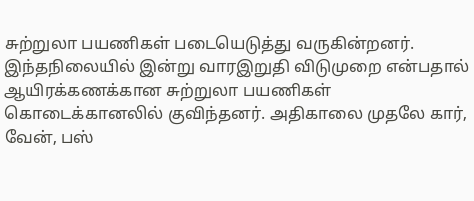சுற்றுலா பயணிகள் படையெடுத்து வருகின்றனர். இந்தநிலையில் இன்று வாரஇறுதி விடுமுறை என்பதால் ஆயிரக்கணக்கான சுற்றுலா பயணிகள் கொடைக்கானலில் குவிந்தனர். அதிகாலை முதலே கார், வேன், பஸ்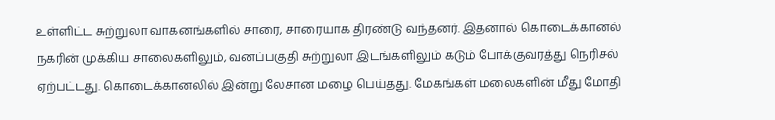உள்ளிட்ட சுற்றுலா வாகனங்களில் சாரை, சாரையாக திரண்டு வந்தனர். இதனால் கொடைக்கானல் நகரின் முக்கிய சாலைகளிலும், வனப்பகுதி சுற்றுலா இடங்களிலும் கடும் போக்குவரத்து நெரிசல் ஏற்பட்டது. கொடைக்கானலில் இன்று லேசான மழை பெய்தது. மேகங்கள் மலைகளின் மீது மோதி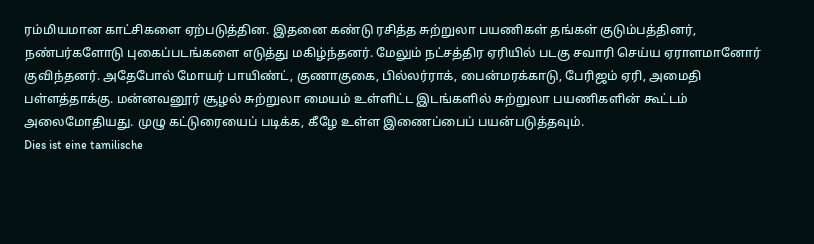ரம்மியமான காட்சிகளை ஏற்படுத்தின. இதனை கண்டு ரசித்த சுற்றுலா பயணிகள் தங்கள் குடும்பத்தினர், நண்பர்களோடு புகைப்படங்களை எடுத்து மகிழ்ந்தனர். மேலும் நட்சத்திர ஏரியில் படகு சவாரி செய்ய ஏராளமானோர் குவிந்தனர். அதேபோல் மோயர் பாயிண்ட், குணாகுகை, பில்லர்ராக், பைன்மரக்காடு, பேரிஜம் ஏரி, அமைதி பள்ளத்தாக்கு. மன்னவனூர் சூழல் சுற்றுலா மையம் உள்ளிட்ட இடங்களில் சுற்றுலா பயணிகளின் கூட்டம் அலைமோதியது. முழு கட்டுரையைப் படிக்க, கீழே உள்ள இணைப்பைப் பயன்படுத்தவும்.
Dies ist eine tamilische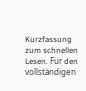Kurzfassung zum schnellen Lesen. Für den vollständigen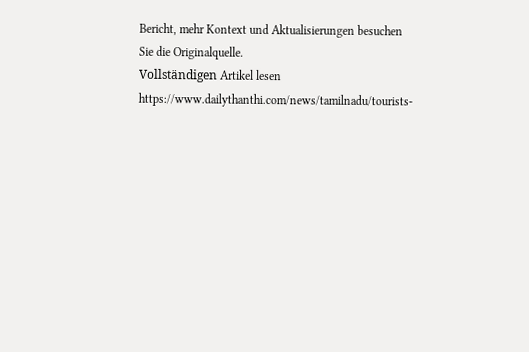Bericht, mehr Kontext und Aktualisierungen besuchen Sie die Originalquelle.
Vollständigen Artikel lesen
https://www.dailythanthi.com/news/tamilnadu/tourists-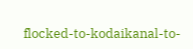flocked-to-kodaikanal-to-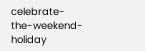celebrate-the-weekend-holiday